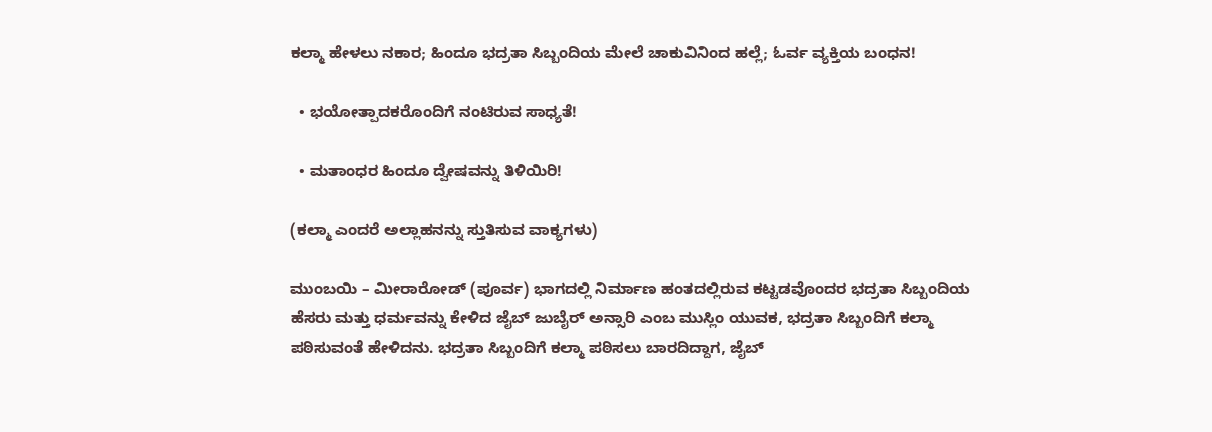ಕಲ್ಮಾ ಹೇಳಲು ನಕಾರ; ಹಿಂದೂ ಭದ್ರತಾ ಸಿಬ್ಬಂದಿಯ ಮೇಲೆ ಚಾಕುವಿನಿಂದ ಹಲ್ಲೆ; ಓರ್ವ ವ್ಯಕ್ತಿಯ ಬಂಧನ!

  • ಭಯೋತ್ಪಾದಕರೊಂದಿಗೆ ನಂಟಿರುವ ಸಾಧ್ಯತೆ!

  • ಮತಾಂಧರ ಹಿಂದೂ ದ್ವೇಷವನ್ನು ತಿಳಿಯಿರಿ!

(ಕಲ್ಮಾ ಎಂದರೆ ಅಲ್ಲಾಹನನ್ನು ಸ್ತುತಿಸುವ ವಾಕ್ಯಗಳು)

ಮುಂಬಯಿ – ಮೀರಾರೋಡ್ (ಪೂರ್ವ) ಭಾಗದಲ್ಲಿ ನಿರ್ಮಾಣ ಹಂತದಲ್ಲಿರುವ ಕಟ್ಟಡವೊಂದರ ಭದ್ರತಾ ಸಿಬ್ಬಂದಿಯ ಹೆಸರು ಮತ್ತು ಧರ್ಮವನ್ನು ಕೇಳಿದ ಜೈಬ್ ಜುಬೈರ್ ಅನ್ಸಾರಿ ಎಂಬ ಮುಸ್ಲಿಂ ಯುವಕ, ಭದ್ರತಾ ಸಿಬ್ಬಂದಿಗೆ ಕಲ್ಮಾ ಪಠಿಸುವಂತೆ ಹೇಳಿದನು. ಭದ್ರತಾ ಸಿಬ್ಬಂದಿಗೆ ಕಲ್ಮಾ ಪಠಿಸಲು ಬಾರದಿದ್ದಾಗ, ಜೈಬ್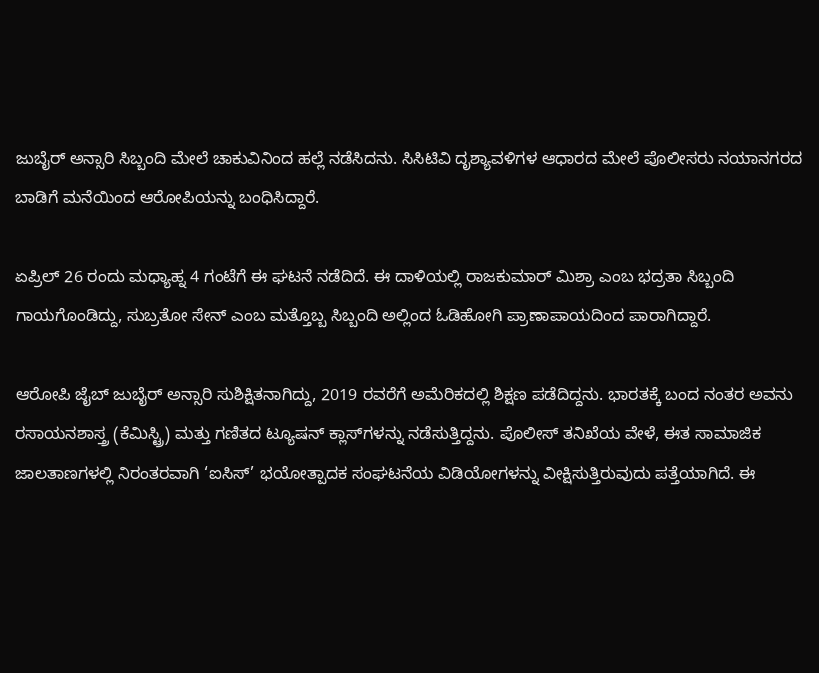ಜುಬೈರ್ ಅನ್ಸಾರಿ ಸಿಬ್ಬಂದಿ ಮೇಲೆ ಚಾಕುವಿನಿಂದ ಹಲ್ಲೆ ನಡೆಸಿದನು. ಸಿಸಿಟಿವಿ ದೃಶ್ಯಾವಳಿಗಳ ಆಧಾರದ ಮೇಲೆ ಪೊಲೀಸರು ನಯಾನಗರದ ಬಾಡಿಗೆ ಮನೆಯಿಂದ ಆರೋಪಿಯನ್ನು ಬಂಧಿಸಿದ್ದಾರೆ.

ಏಪ್ರಿಲ್ 26 ರಂದು ಮಧ್ಯಾಹ್ನ 4 ಗಂಟೆಗೆ ಈ ಘಟನೆ ನಡೆದಿದೆ. ಈ ದಾಳಿಯಲ್ಲಿ ರಾಜಕುಮಾರ್ ಮಿಶ್ರಾ ಎಂಬ ಭದ್ರತಾ ಸಿಬ್ಬಂದಿ ಗಾಯಗೊಂಡಿದ್ದು, ಸುಬ್ರತೋ ಸೇನ್ ಎಂಬ ಮತ್ತೊಬ್ಬ ಸಿಬ್ಬಂದಿ ಅಲ್ಲಿಂದ ಓಡಿಹೋಗಿ ಪ್ರಾಣಾಪಾಯದಿಂದ ಪಾರಾಗಿದ್ದಾರೆ.

ಆರೋಪಿ ಜೈಬ್ ಜುಬೈರ್ ಅನ್ಸಾರಿ ಸುಶಿಕ್ಷಿತನಾಗಿದ್ದು, 2019 ರವರೆಗೆ ಅಮೆರಿಕದಲ್ಲಿ ಶಿಕ್ಷಣ ಪಡೆದಿದ್ದನು. ಭಾರತಕ್ಕೆ ಬಂದ ನಂತರ ಅವನು ರಸಾಯನಶಾಸ್ತ್ರ (ಕೆಮಿಸ್ಟ್ರಿ) ಮತ್ತು ಗಣಿತದ ಟ್ಯೂಷನ್ ಕ್ಲಾಸ್‌ಗಳನ್ನು ನಡೆಸುತ್ತಿದ್ದನು. ಪೊಲೀಸ್ ತನಿಖೆಯ ವೇಳೆ, ಈತ ಸಾಮಾಜಿಕ ಜಾಲತಾಣಗಳಲ್ಲಿ ನಿರಂತರವಾಗಿ ‘ಐಸಿಸ್’ ಭಯೋತ್ಪಾದಕ ಸಂಘಟನೆಯ ವಿಡಿಯೋಗಳನ್ನು ವೀಕ್ಷಿಸುತ್ತಿರುವುದು ಪತ್ತೆಯಾಗಿದೆ. ಈ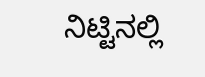ನಿಟ್ಟಿನಲ್ಲಿ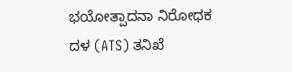ಭಯೋತ್ಪಾದನಾ ನಿರೋಧಕ ದಳ (ATS) ತನಿಖೆ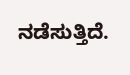ನಡೆಸುತ್ತಿದೆ.